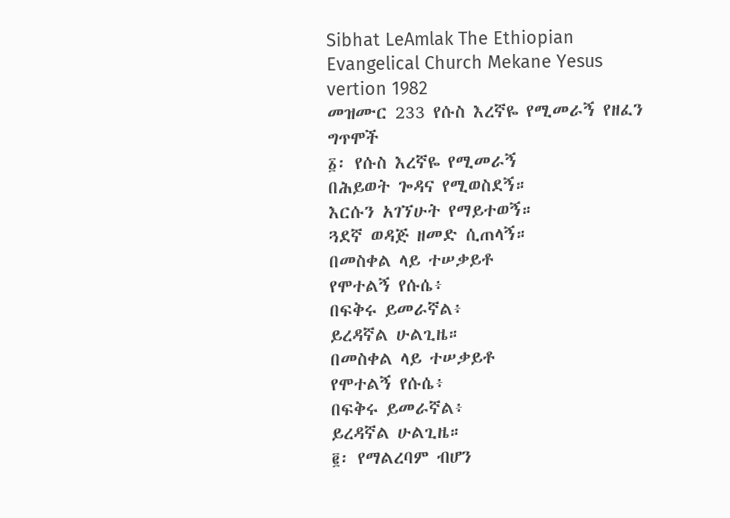Sibhat LeAmlak The Ethiopian Evangelical Church Mekane Yesus vertion 1982
መዝሙር 233 የሱስ እረኛዬ የሚመራኝ የዘፈን ግጥሞች
፩፡ የሱስ እረኛዬ የሚመራኝ
በሕይወት ጐዳና የሚወስደኝ።
እርሱን አገኘሁት የማይተወኝ።
ጓደኛ ወዳጅ ዘመድ ሲጠላኝ።
በመስቀል ላይ ተሠቃይቶ
የሞተልኝ የሱሴ፥
በፍቅሩ ይመራኛል፥
ይረዳኛል ሁልጊዜ።
በመስቀል ላይ ተሠቃይቶ
የሞተልኝ የሱሴ፥
በፍቅሩ ይመራኛል፥
ይረዳኛል ሁልጊዜ።
፪፡ የማልረባም ብሆን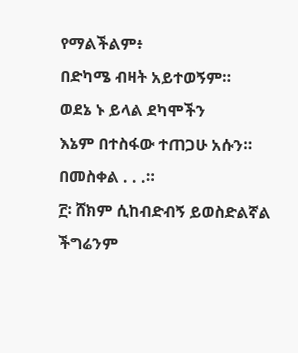የማልችልም፥
በድካሜ ብዛት አይተወኝም።
ወደኔ ኑ ይላል ደካሞችን
እኔም በተስፋው ተጠጋሁ አሱን።
በመስቀል . . .።
፫፡ ሸክም ሲከብድብኝ ይወስድልኛል
ችግሬንም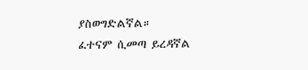ያስወግድልኛል።
ፈተናም ሲመጣ ይረዳኛል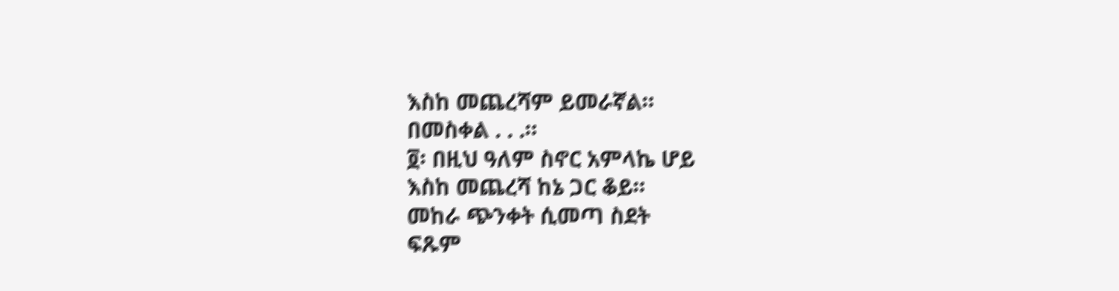እስከ መጨረሻም ይመራኛል።
በመስቀል . . .።
፬፡ በዚህ ዓለም ስኖር አምላኬ ሆይ
እስከ መጨረሻ ከኔ ጋር ቆይ።
መከራ ጭንቀት ሲመጣ ስደት
ፍጹም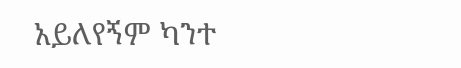አይለየኝም ካንተ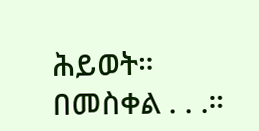ሕይወት።
በመስቀል . . .።